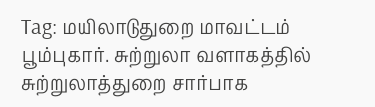Tag: மயிலாடுதுறை மாவட்டம்
பூம்புகார். சுற்றுலா வளாகத்தில் சுற்றுலாத்துறை சார்பாக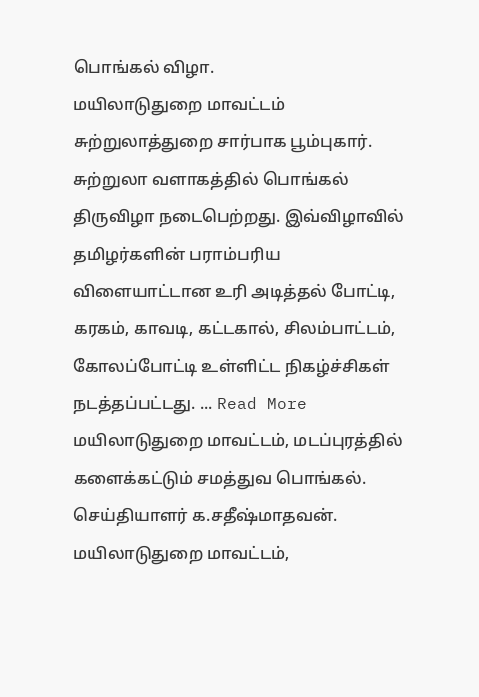பொங்கல் விழா.
மயிலாடுதுறை மாவட்டம் சுற்றுலாத்துறை சார்பாக பூம்புகார். சுற்றுலா வளாகத்தில் பொங்கல் திருவிழா நடைபெற்றது. இவ்விழாவில் தமிழர்களின் பராம்பரிய விளையாட்டான உரி அடித்தல் போட்டி, கரகம், காவடி, கட்டகால், சிலம்பாட்டம், கோலப்போட்டி உள்ளிட்ட நிகழ்ச்சிகள் நடத்தப்பட்டது. ... Read More
மயிலாடுதுறை மாவட்டம், மடப்புரத்தில் களைக்கட்டும் சமத்துவ பொங்கல்.
செய்தியாளர் க.சதீஷ்மாதவன். மயிலாடுதுறை மாவட்டம்,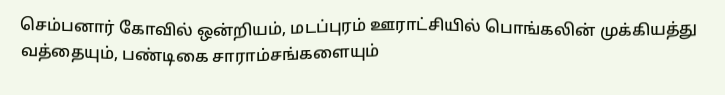செம்பனார் கோவில் ஒன்றியம், மடப்புரம் ஊராட்சியில் பொங்கலின் முக்கியத்து வத்தையும், பண்டிகை சாராம்சங்களையும்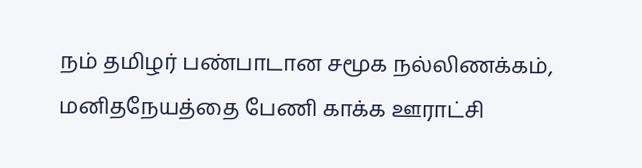நம் தமிழர் பண்பாடான சமூக நல்லிணக்கம், மனிதநேயத்தை பேணி காக்க ஊராட்சி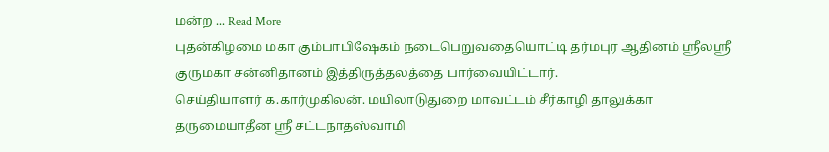மன்ற ... Read More
புதன்கிழமை மகா கும்பாபிஷேகம் நடைபெறுவதையொட்டி தர்மபுர ஆதினம் ஸ்ரீலஸ்ரீ குருமகா சன்னிதானம் இத்திருத்தலத்தை பார்வையிட்டார்.
செய்தியாளர் க.கார்முகிலன். மயிலாடுதுறை மாவட்டம் சீர்காழி தாலுக்கா தருமையாதீன ஸ்ரீ சட்டநாதஸ்வாமி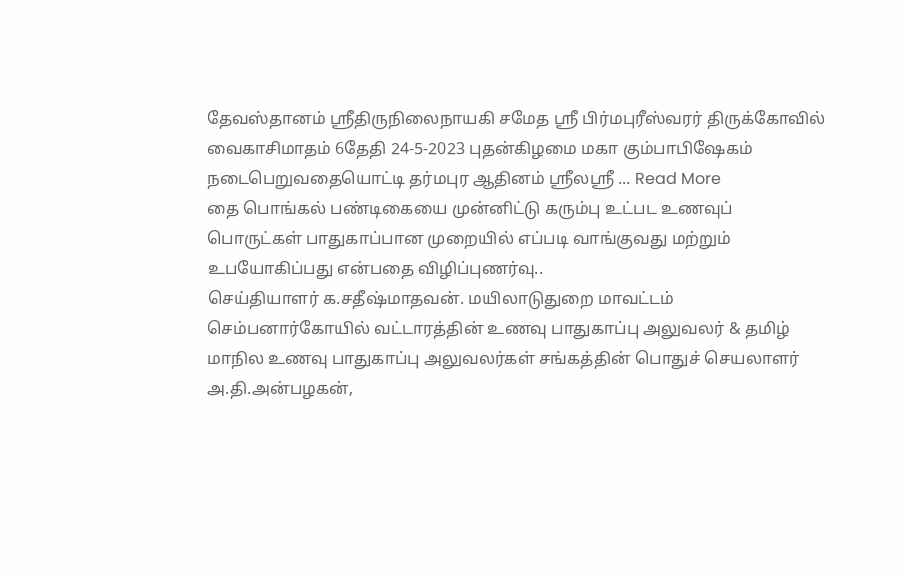தேவஸ்தானம் ஸ்ரீதிருநிலைநாயகி சமேத ஸ்ரீ பிர்மபுரீஸ்வரர் திருக்கோவில் வைகாசிமாதம் 6தேதி 24-5-2023 புதன்கிழமை மகா கும்பாபிஷேகம் நடைபெறுவதையொட்டி தர்மபுர ஆதினம் ஸ்ரீலஸ்ரீ ... Read More
தை பொங்கல் பண்டிகையை முன்னிட்டு கரும்பு உட்பட உணவுப் பொருட்கள் பாதுகாப்பான முறையில் எப்படி வாங்குவது மற்றும் உபயோகிப்பது என்பதை விழிப்புணர்வு..
செய்தியாளர் க.சதீஷ்மாதவன். மயிலாடுதுறை மாவட்டம் செம்பனார்கோயில் வட்டாரத்தின் உணவு பாதுகாப்பு அலுவலர் & தமிழ் மாநில உணவு பாதுகாப்பு அலுவலர்கள் சங்கத்தின் பொதுச் செயலாளர் அ.தி.அன்பழகன்,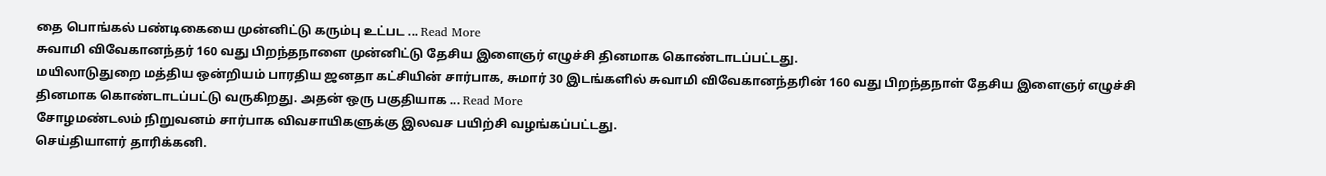தை பொங்கல் பண்டிகையை முன்னிட்டு கரும்பு உட்பட ... Read More
சுவாமி விவேகானந்தர் 160 வது பிறந்தநாளை முன்னிட்டு தேசிய இளைஞர் எழுச்சி தினமாக கொண்டாடப்பட்டது.
மயிலாடுதுறை மத்திய ஒன்றியம் பாரதிய ஜனதா கட்சியின் சார்பாக, சுமார் 30 இடங்களில் சுவாமி விவேகானந்தரின் 160 வது பிறந்தநாள் தேசிய இளைஞர் எழுச்சி தினமாக கொண்டாடப்பட்டு வருகிறது. அதன் ஒரு பகுதியாக ... Read More
சோழமண்டலம் நிறுவனம் சார்பாக விவசாயிகளுக்கு இலவச பயிற்சி வழங்கப்பட்டது.
செய்தியாளர் தாரிக்கனி.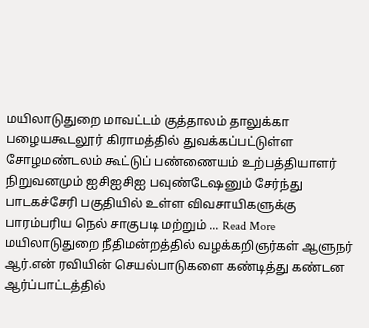மயிலாடுதுறை மாவட்டம் குத்தாலம் தாலுக்கா பழையகூடலூர் கிராமத்தில் துவக்கப்பட்டுள்ள சோழமண்டலம் கூட்டுப் பண்ணையம் உற்பத்தியாளர் நிறுவனமும் ஐசிஐசிஐ பவுண்டேஷனும் சேர்ந்து பாடகச்சேரி பகுதியில் உள்ள விவசாயிகளுக்கு பாரம்பரிய நெல் சாகுபடி மற்றும் ... Read More
மயிலாடுதுறை நீதிமன்றத்தில் வழக்கறிஞர்கள் ஆளுநர் ஆர்.என் ரவியின் செயல்பாடுகளை கண்டித்து கண்டன ஆர்ப்பாட்டத்தில்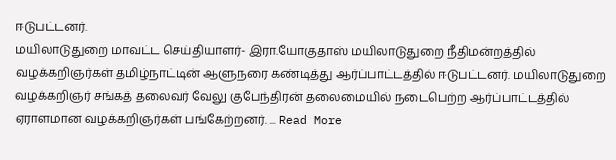ஈடுபட்டனர்.
மயிலாடுதுறை மாவட்ட செய்தியாளர்- இரா.யோகுதாஸ் மயிலாடுதுறை நீதிமன்றத்தில் வழக்கறிஞர்கள் தமிழ்நாட்டின் ஆளுநரை கண்டித்து ஆர்ப்பாட்டத்தில் ஈடுபட்டனர். மயிலாடுதுறை வழக்கறிஞர் சங்கத் தலைவர் வேலு குபேந்திரன் தலைமையில் நடைபெற்ற ஆர்ப்பாட்டத்தில் ஏராளமான வழக்கறிஞர்கள் பங்கேற்றனர். ... Read More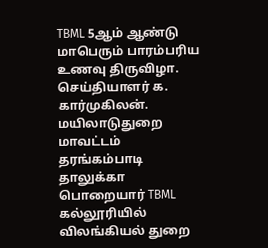TBML 5ஆம் ஆண்டு மாபெரும் பாரம்பரிய உணவு திருவிழா.
செய்தியாளர் க. கார்முகிலன். மயிலாடுதுறை மாவட்டம் தரங்கம்பாடி தாலுக்கா பொறையார் TBML கல்லூரியில் விலங்கியல் துறை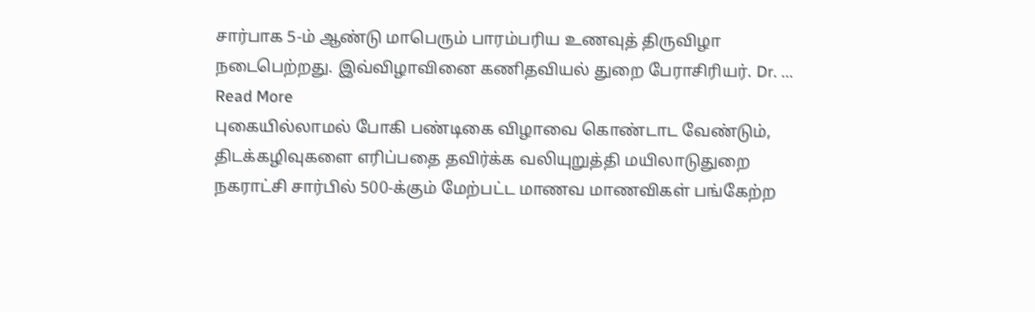சார்பாக 5-ம் ஆண்டு மாபெரும் பாரம்பரிய உணவுத் திருவிழா நடைபெற்றது. இவ்விழாவினை கணிதவியல் துறை பேராசிரியர். Dr. ... Read More
புகையில்லாமல் போகி பண்டிகை விழாவை கொண்டாட வேண்டும், திடக்கழிவுகளை எரிப்பதை தவிர்க்க வலியுறுத்தி மயிலாடுதுறை நகராட்சி சார்பில் 500-க்கும் மேற்பட்ட மாணவ மாணவிகள் பங்கேற்ற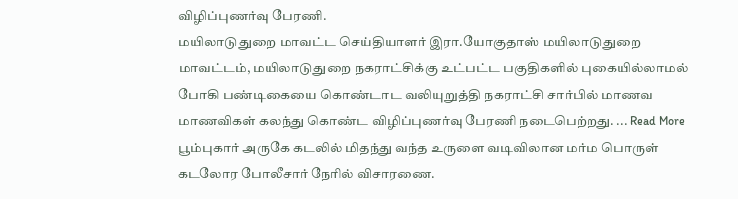விழிப்புணர்வு பேரணி.
மயிலாடுதுறை மாவட்ட செய்தியாளர் இரா.யோகுதாஸ் மயிலாடுதுறை மாவட்டம், மயிலாடுதுறை நகராட்சிக்கு உட்பட்ட பகுதிகளில் புகையில்லாமல் போகி பண்டிகையை கொண்டாட வலியுறுத்தி நகராட்சி சார்பில் மாணவ மாணவிகள் கலந்து கொண்ட விழிப்புணர்வு பேரணி நடைபெற்றது. ... Read More
பூம்புகார் அருகே கடலில் மிதந்து வந்த உருளை வடிவிலான மர்ம பொருள் கடலோர போலீசார் நேரில் விசாரணை.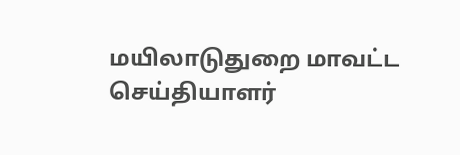மயிலாடுதுறை மாவட்ட செய்தியாளர்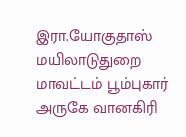இரா.யோகுதாஸ் மயிலாடுதுறை மாவட்டம் பூம்புகார் அருகே வானகிரி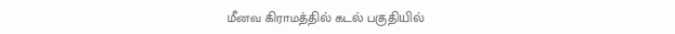மீனவ கிராமத்தில் கடல் பகுதியில்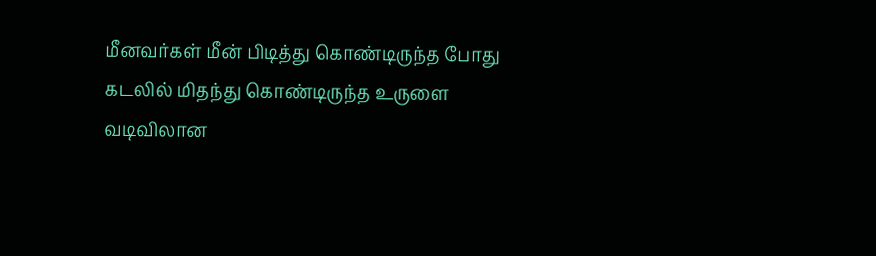மீனவர்கள் மீன் பிடித்து கொண்டிருந்த போது கடலில் மிதந்து கொண்டிருந்த உருளை வடிவிலான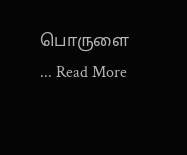பொருளை ... Read More